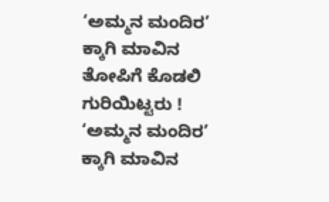‘ಅಮ್ಮನ ಮಂದಿರ’ ಕ್ಕಾಗಿ ಮಾವಿನ ತೋಪಿಗೆ ಕೊಡಲಿ ಗುರಿಯಿಟ್ಟರು !
‘ಅಮ್ಮನ ಮಂದಿರ’ ಕ್ಕಾಗಿ ಮಾವಿನ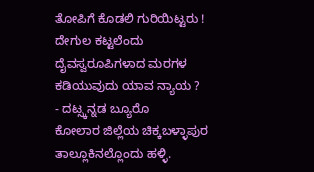ತೋಪಿಗೆ ಕೊಡಲಿ ಗುರಿಯಿಟ್ಟರು !
ದೇಗುಲ ಕಟ್ಟಲೆಂದು ದೈವಸ್ವರೂಪಿಗಳಾದ ಮರಗಳ ಕಡಿಯುವುದು ಯಾವ ನ್ಯಾಯ ?
- ದಟ್ಸ್ಕನ್ನಡ ಬ್ಯೂರೊ
ಕೋಲಾರ ಜಿಲ್ಲೆಯ ಚಿಕ್ಕಬಳ್ಳಾಪುರ ತಾಲ್ಲೂಕಿನಲ್ಲೊಂದು ಹಳ್ಳಿ.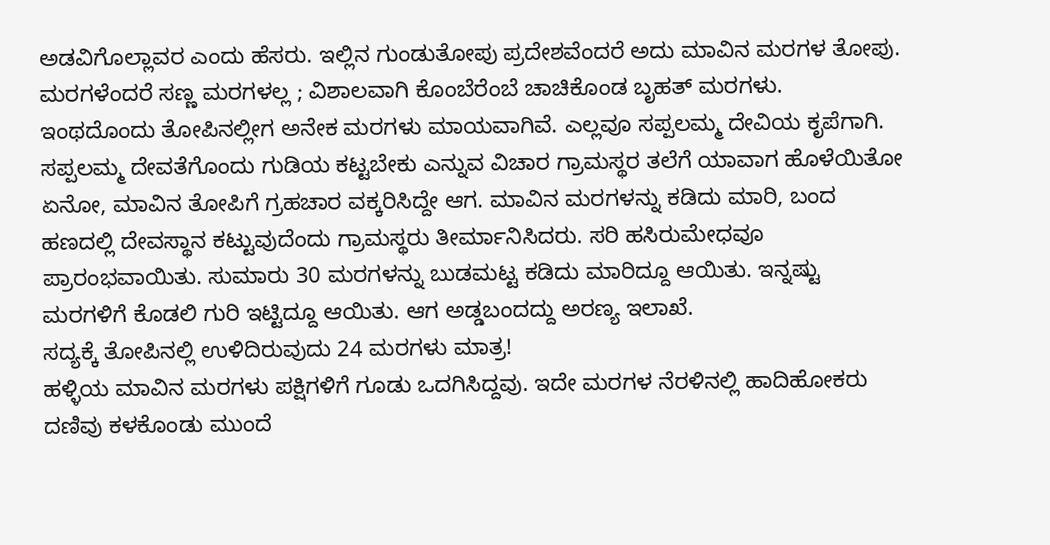ಅಡವಿಗೊಲ್ಲಾವರ ಎಂದು ಹೆಸರು. ಇಲ್ಲಿನ ಗುಂಡುತೋಪು ಪ್ರದೇಶವೆಂದರೆ ಅದು ಮಾವಿನ ಮರಗಳ ತೋಪು. ಮರಗಳೆಂದರೆ ಸಣ್ಣ ಮರಗಳಲ್ಲ ; ವಿಶಾಲವಾಗಿ ಕೊಂಬೆರೆಂಬೆ ಚಾಚಿಕೊಂಡ ಬೃಹತ್ ಮರಗಳು. ಇಂಥದೊಂದು ತೋಪಿನಲ್ಲೀಗ ಅನೇಕ ಮರಗಳು ಮಾಯವಾಗಿವೆ. ಎಲ್ಲವೂ ಸಪ್ಪಲಮ್ಮ ದೇವಿಯ ಕೃಪೆಗಾಗಿ.
ಸಪ್ಪಲಮ್ಮ ದೇವತೆಗೊಂದು ಗುಡಿಯ ಕಟ್ಟಬೇಕು ಎನ್ನುವ ವಿಚಾರ ಗ್ರಾಮಸ್ಥರ ತಲೆಗೆ ಯಾವಾಗ ಹೊಳೆಯಿತೋ ಏನೋ, ಮಾವಿನ ತೋಪಿಗೆ ಗ್ರಹಚಾರ ವಕ್ಕರಿಸಿದ್ದೇ ಆಗ. ಮಾವಿನ ಮರಗಳನ್ನು ಕಡಿದು ಮಾರಿ, ಬಂದ ಹಣದಲ್ಲಿ ದೇವಸ್ಥಾನ ಕಟ್ಟುವುದೆಂದು ಗ್ರಾಮಸ್ಥರು ತೀರ್ಮಾನಿಸಿದರು. ಸರಿ ಹಸಿರುಮೇಧವೂ ಪ್ರಾರಂಭವಾಯಿತು. ಸುಮಾರು 30 ಮರಗಳನ್ನು ಬುಡಮಟ್ಟ ಕಡಿದು ಮಾರಿದ್ದೂ ಆಯಿತು. ಇನ್ನಷ್ಟು ಮರಗಳಿಗೆ ಕೊಡಲಿ ಗುರಿ ಇಟ್ಟಿದ್ದೂ ಆಯಿತು. ಆಗ ಅಡ್ಡಬಂದದ್ದು ಅರಣ್ಯ ಇಲಾಖೆ.
ಸದ್ಯಕ್ಕೆ ತೋಪಿನಲ್ಲಿ ಉಳಿದಿರುವುದು 24 ಮರಗಳು ಮಾತ್ರ!
ಹಳ್ಳಿಯ ಮಾವಿನ ಮರಗಳು ಪಕ್ಷಿಗಳಿಗೆ ಗೂಡು ಒದಗಿಸಿದ್ದವು. ಇದೇ ಮರಗಳ ನೆರಳಿನಲ್ಲಿ ಹಾದಿಹೋಕರು ದಣಿವು ಕಳಕೊಂಡು ಮುಂದೆ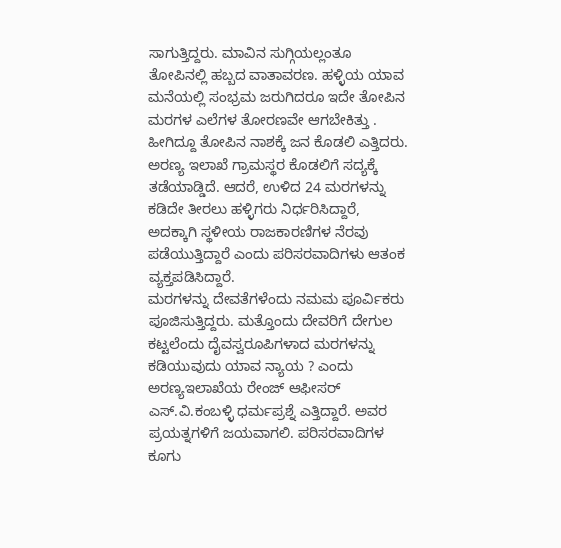ಸಾಗುತ್ತಿದ್ದರು. ಮಾವಿನ ಸುಗ್ಗಿಯಲ್ಲಂತೂ ತೋಪಿನಲ್ಲಿ ಹಬ್ಬದ ವಾತಾವರಣ. ಹಳ್ಳಿಯ ಯಾವ ಮನೆಯಲ್ಲಿ ಸಂಭ್ರಮ ಜರುಗಿದರೂ ಇದೇ ತೋಪಿನ ಮರಗಳ ಎಲೆಗಳ ತೋರಣವೇ ಆಗಬೇಕಿತ್ತು . ಹೀಗಿದ್ದೂ ತೋಪಿನ ನಾಶಕ್ಕೆ ಜನ ಕೊಡಲಿ ಎತ್ತಿದರು.
ಅರಣ್ಯ ಇಲಾಖೆ ಗ್ರಾಮಸ್ಥರ ಕೊಡಲಿಗೆ ಸದ್ಯಕ್ಕೆ ತಡೆಯಾಡ್ಡಿದೆ. ಆದರೆ, ಉಳಿದ 24 ಮರಗಳನ್ನು ಕಡಿದೇ ತೀರಲು ಹಳ್ಳಿಗರು ನಿರ್ಧರಿಸಿದ್ದಾರೆ, ಅದಕ್ಕಾಗಿ ಸ್ಥಳೀಯ ರಾಜಕಾರಣಿಗಳ ನೆರವು ಪಡೆಯುತ್ತಿದ್ದಾರೆ ಎಂದು ಪರಿಸರವಾದಿಗಳು ಆತಂಕ ವ್ಯಕ್ತಪಡಿಸಿದ್ದಾರೆ.
ಮರಗಳನ್ನು ದೇವತೆಗಳೆಂದು ನಮಮ ಪೂರ್ವಿಕರು ಪೂಜಿಸುತ್ತಿದ್ದರು. ಮತ್ತೊಂದು ದೇವರಿಗೆ ದೇಗುಲ ಕಟ್ಟಲೆಂದು ದೈವಸ್ವರೂಪಿಗಳಾದ ಮರಗಳನ್ನು ಕಡಿಯುವುದು ಯಾವ ನ್ಯಾಯ ? ಎಂದು ಅರಣ್ಯಇಲಾಖೆಯ ರೇಂಜ್ ಆಫೀಸರ್ ಎಸ್.ವಿ.ಕಂಬಳ್ಳಿ ಧರ್ಮಪ್ರಶ್ನೆ ಎತ್ತಿದ್ದಾರೆ. ಅವರ ಪ್ರಯತ್ನಗಳಿಗೆ ಜಯವಾಗಲಿ. ಪರಿಸರವಾದಿಗಳ ಕೂಗು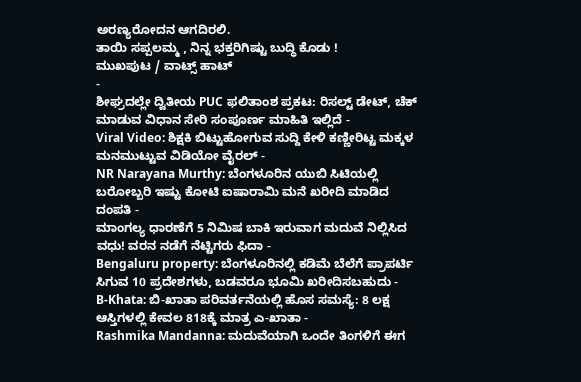ಅರಣ್ಯರೋದನ ಆಗದಿರಲಿ.
ತಾಯಿ ಸಪ್ಪಲಮ್ಮ , ನಿನ್ನ ಭಕ್ತರಿಗಿಷ್ಟು ಬುದ್ಧಿ ಕೊಡು !
ಮುಖಪುಟ / ವಾಟ್ಸ್ ಹಾಟ್
-
ಶೀಘ್ರದಲ್ಲೇ ದ್ವಿತೀಯ PUC ಫಲಿತಾಂಶ ಪ್ರಕಟ: ರಿಸಲ್ಟ್ ಡೇಟ್, ಚೆಕ್ ಮಾಡುವ ವಿಧಾನ ಸೇರಿ ಸಂಪೂರ್ಣ ಮಾಹಿತಿ ಇಲ್ಲಿದೆ -
Viral Video: ಶಿಕ್ಷಕಿ ಬಿಟ್ಟುಹೋಗುವ ಸುದ್ದಿ ಕೇಳಿ ಕಣ್ಣೀರಿಟ್ಟ ಮಕ್ಕಳ ಮನಮುಟ್ಟುವ ವಿಡಿಯೋ ವೈರಲ್ -
NR Narayana Murthy: ಬೆಂಗಳೂರಿನ ಯುಬಿ ಸಿಟಿಯಲ್ಲಿ ಬರೋಬ್ಬರಿ ಇಷ್ಟು ಕೋಟಿ ಐಷಾರಾಮಿ ಮನೆ ಖರೀದಿ ಮಾಡಿದ ದಂಪತಿ -
ಮಾಂಗಲ್ಯ ಧಾರಣೆಗೆ 5 ನಿಮಿಷ ಬಾಕಿ ಇರುವಾಗ ಮದುವೆ ನಿಲ್ಲಿಸಿದ ವಧು! ವರನ ನಡೆಗೆ ನೆಟ್ಟಿಗರು ಫಿದಾ -
Bengaluru property: ಬೆಂಗಳೂರಿನಲ್ಲಿ ಕಡಿಮೆ ಬೆಲೆಗೆ ಪ್ರಾಪರ್ಟಿ ಸಿಗುವ 10 ಪ್ರದೇಶಗಳು, ಬಡವರೂ ಭೂಮಿ ಖರೀದಿಸಬಹುದು -
B-Khata: ಬಿ-ಖಾತಾ ಪರಿವರ್ತನೆಯಲ್ಲಿ ಹೊಸ ಸಮಸ್ಯೆ: 8 ಲಕ್ಷ ಆಸ್ತಿಗಳಲ್ಲಿ ಕೇವಲ 818ಕ್ಕೆ ಮಾತ್ರ ಎ-ಖಾತಾ -
Rashmika Mandanna: ಮದುವೆಯಾಗಿ ಒಂದೇ ತಿಂಗಳಿಗೆ ಈಗ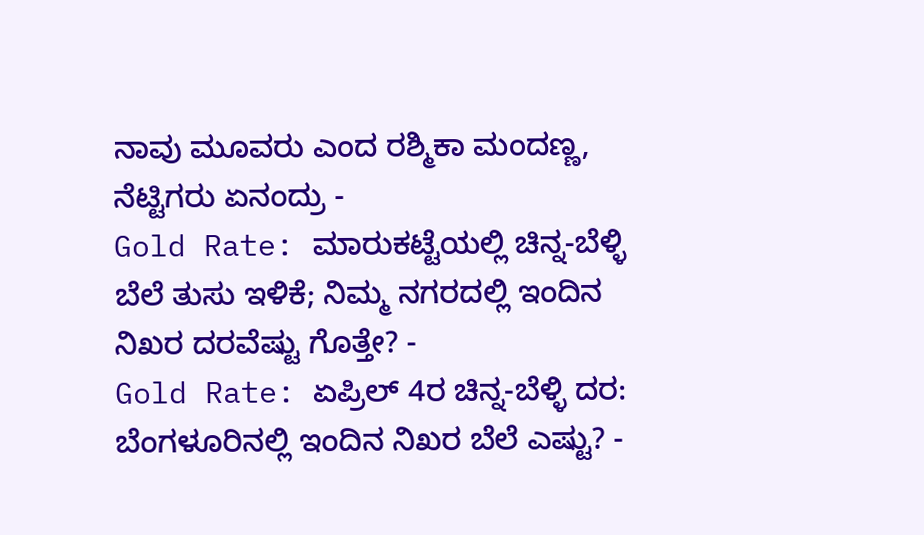ನಾವು ಮೂವರು ಎಂದ ರಶ್ಮಿಕಾ ಮಂದಣ್ಣ, ನೆಟ್ಟಿಗರು ಏನಂದ್ರು -
Gold Rate: ಮಾರುಕಟ್ಟೆಯಲ್ಲಿ ಚಿನ್ನ-ಬೆಳ್ಳಿ ಬೆಲೆ ತುಸು ಇಳಿಕೆ; ನಿಮ್ಮ ನಗರದಲ್ಲಿ ಇಂದಿನ ನಿಖರ ದರವೆಷ್ಟು ಗೊತ್ತೇ? -
Gold Rate: ಏಪ್ರಿಲ್ 4ರ ಚಿನ್ನ-ಬೆಳ್ಳಿ ದರ: ಬೆಂಗಳೂರಿನಲ್ಲಿ ಇಂದಿನ ನಿಖರ ಬೆಲೆ ಎಷ್ಟು? -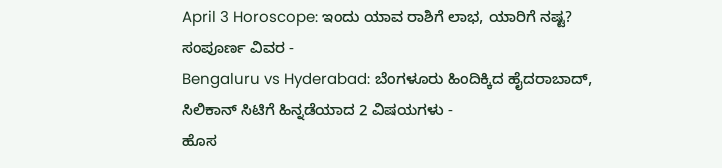April 3 Horoscope: ಇಂದು ಯಾವ ರಾಶಿಗೆ ಲಾಭ, ಯಾರಿಗೆ ನಷ್ಟ? ಸಂಪೂರ್ಣ ವಿವರ -
Bengaluru vs Hyderabad: ಬೆಂಗಳೂರು ಹಿಂದಿಕ್ಕಿದ ಹೈದರಾಬಾದ್, ಸಿಲಿಕಾನ್ ಸಿಟಿಗೆ ಹಿನ್ನಡೆಯಾದ 2 ವಿಷಯಗಳು -
ಹೊಸ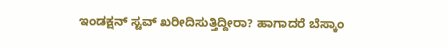ಇಂಡಕ್ಷನ್ ಸ್ಟವ್ ಖರೀದಿಸುತ್ತಿದ್ದೀರಾ? ಹಾಗಾದರೆ ಬೆಸ್ಕಾಂ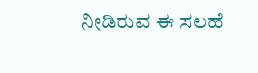ನೀಡಿರುವ ಈ ಸಲಹೆ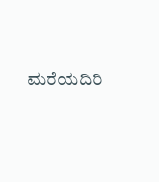ಮರೆಯದಿರಿ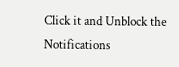Click it and Unblock the Notifications